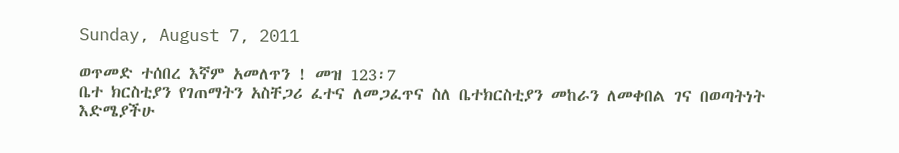Sunday, August 7, 2011

ወጥመድ ተሰበረ እኛም አመለጥን ! መዝ 123፡7
ቤተ ክርስቲያን የገጠማትን አስቸጋሪ ፈተና ለመጋፈጥና ስለ ቤተክርስቲያን መከራን ለመቀበል ገና በወጣትነት እድሜያችሁ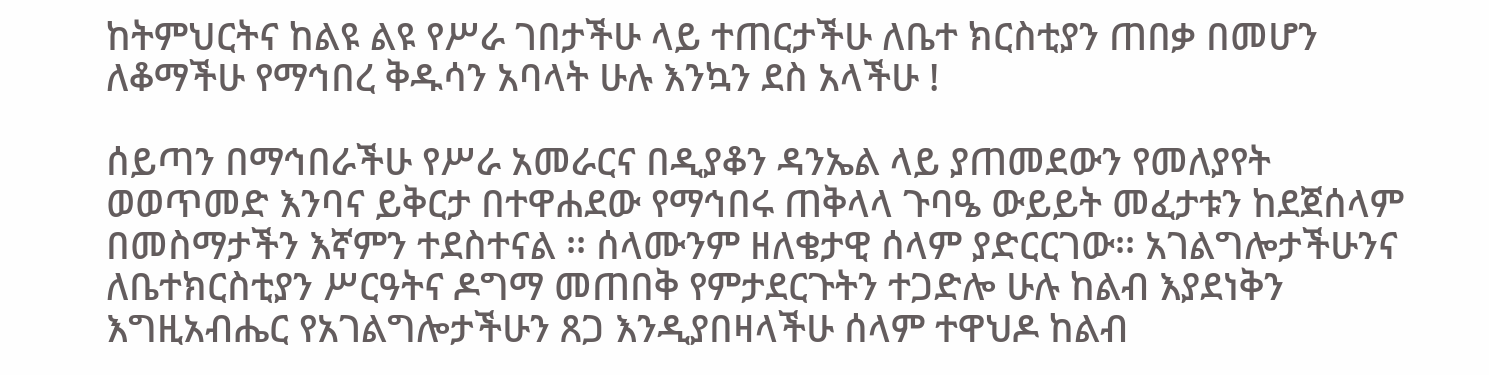ከትምህርትና ከልዩ ልዩ የሥራ ገበታችሁ ላይ ተጠርታችሁ ለቤተ ክርስቲያን ጠበቃ በመሆን ለቆማችሁ የማኅበረ ቅዱሳን አባላት ሁሉ እንኳን ደስ አላችሁ !

ሰይጣን በማኅበራችሁ የሥራ አመራርና በዲያቆን ዳንኤል ላይ ያጠመደውን የመለያየት ወወጥመድ እንባና ይቅርታ በተዋሐደው የማኅበሩ ጠቅላላ ጉባዔ ውይይት መፈታቱን ከደጀሰላም በመስማታችን እኛምን ተደስተናል ፡፡ ሰላሙንም ዘለቄታዊ ሰላም ያድርርገው፡፡ አገልግሎታችሁንና ለቤተክርስቲያን ሥርዓትና ዶግማ መጠበቅ የምታደርጉትን ተጋድሎ ሁሉ ከልብ እያደነቅን እግዚአብሔር የአገልግሎታችሁን ጸጋ እንዲያበዛላችሁ ሰላም ተዋህዶ ከልብ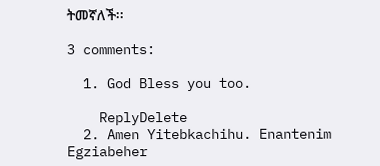ትመኛለች፡፡

3 comments:

  1. God Bless you too.

    ReplyDelete
  2. Amen Yitebkachihu. Enantenim Egziabeher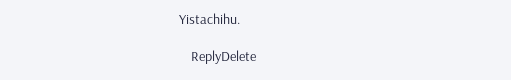Yistachihu.

    ReplyDelete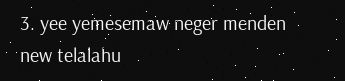3. yee yemesemaw neger menden new telalahu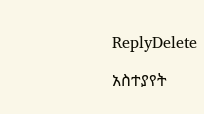ReplyDelete

አስተያየት